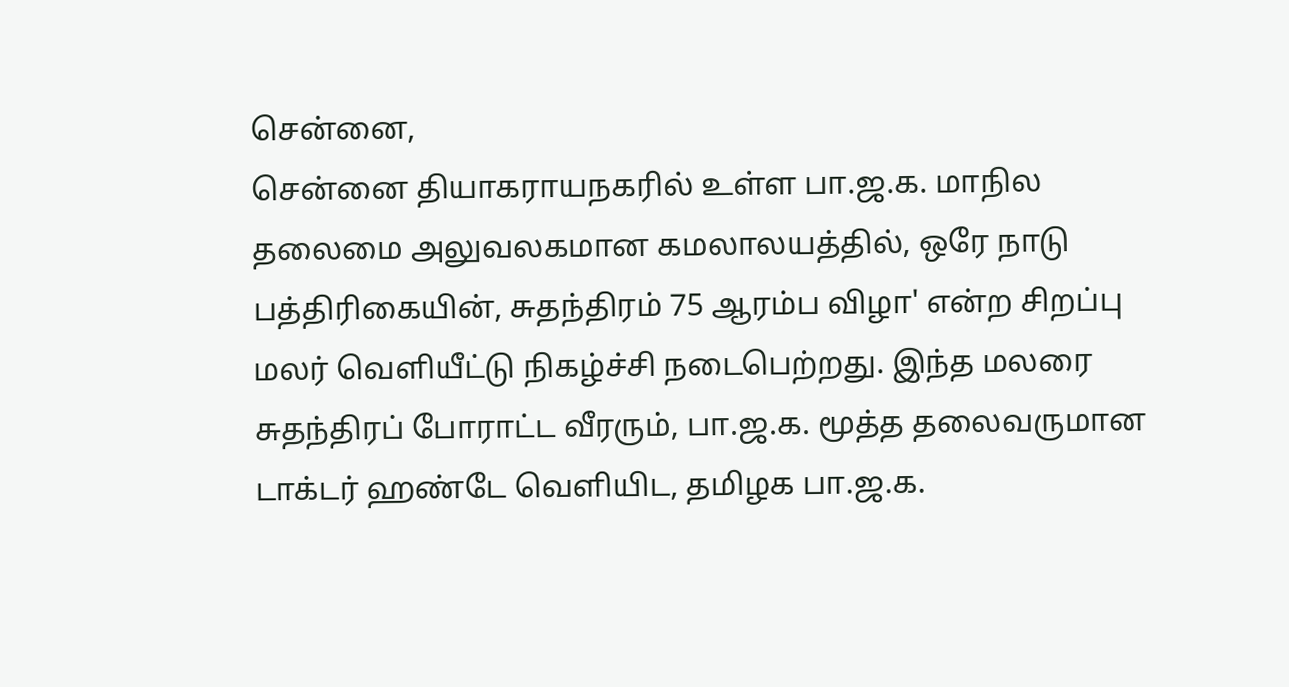சென்னை,
சென்னை தியாகராயநகரில் உள்ள பா.ஜ.க. மாநில தலைமை அலுவலகமான கமலாலயத்தில், ஒரே நாடு பத்திரிகையின், சுதந்திரம் 75 ஆரம்ப விழா' என்ற சிறப்பு மலர் வெளியீட்டு நிகழ்ச்சி நடைபெற்றது. இந்த மலரை சுதந்திரப் போராட்ட வீரரும், பா.ஜ.க. மூத்த தலைவருமான டாக்டர் ஹண்டே வெளியிட, தமிழக பா.ஜ.க.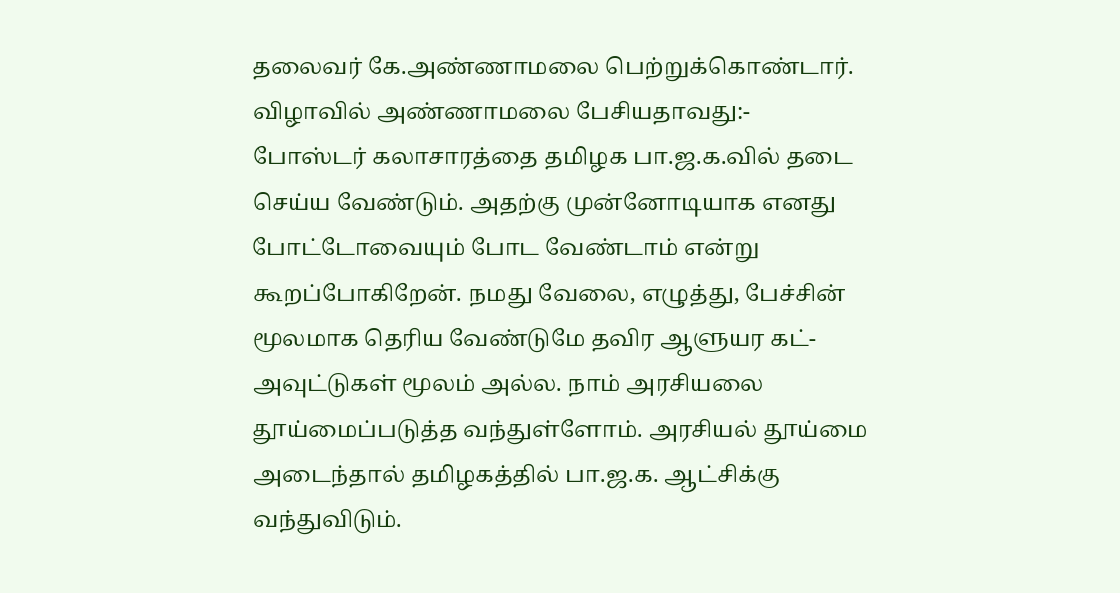தலைவர் கே.அண்ணாமலை பெற்றுக்கொண்டார். விழாவில் அண்ணாமலை பேசியதாவது:-
போஸ்டர் கலாசாரத்தை தமிழக பா.ஜ.க.வில் தடை செய்ய வேண்டும். அதற்கு முன்னோடியாக எனது போட்டோவையும் போட வேண்டாம் என்று கூறப்போகிறேன். நமது வேலை, எழுத்து, பேச்சின் மூலமாக தெரிய வேண்டுமே தவிர ஆளுயர கட்-அவுட்டுகள் மூலம் அல்ல. நாம் அரசியலை தூய்மைப்படுத்த வந்துள்ளோம். அரசியல் தூய்மை அடைந்தால் தமிழகத்தில் பா.ஜ.க. ஆட்சிக்கு வந்துவிடும்.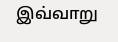இவ்வாறு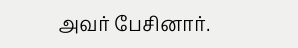அவர் பேசினார்.